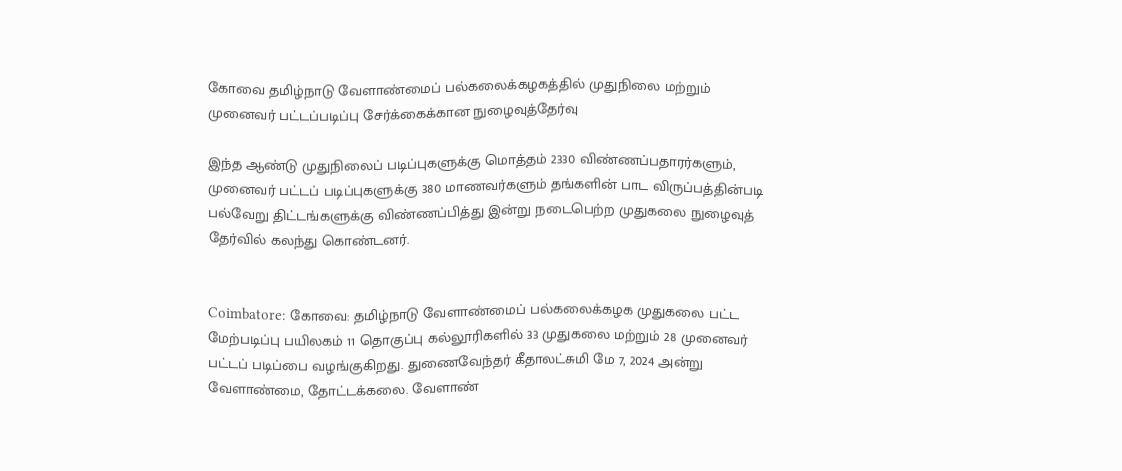கோவை தமிழ்நாடு வேளாண்மைப் பல்கலைக்கழகத்தில் முதுநிலை மற்றும் முனைவர் பட்டப்படிப்பு சேர்க்கைக்கான நுழைவுத்தேர்வு

இந்த ஆண்டு முதுநிலைப் படிப்புகளுக்கு மொத்தம் 2330 விண்ணப்பதாரர்களும், முனைவர் பட்டப் படிப்புகளுக்கு 380 மாணவர்களும் தங்களின் பாட விருப்பத்தின்படி பல்வேறு திட்டங்களுக்கு விண்ணப்பித்து இன்று நடைபெற்ற முதுகலை நுழைவுத் தேர்வில் கலந்து கொண்டனர்.


Coimbatore: கோவை: தமிழ்நாடு வேளாண்மைப் பல்கலைக்கழக முதுகலை பட்ட மேற்படிப்பு பயிலகம் 11 தொகுப்பு கல்லூரிகளில் 33 முதுகலை மற்றும் 28 முனைவர் பட்டப் படிப்பை வழங்குகிறது. துணைவேந்தர் கீதாலட்சுமி மே 7, 2024 அன்று வேளாண்மை, தோட்டக்கலை. வேளாண்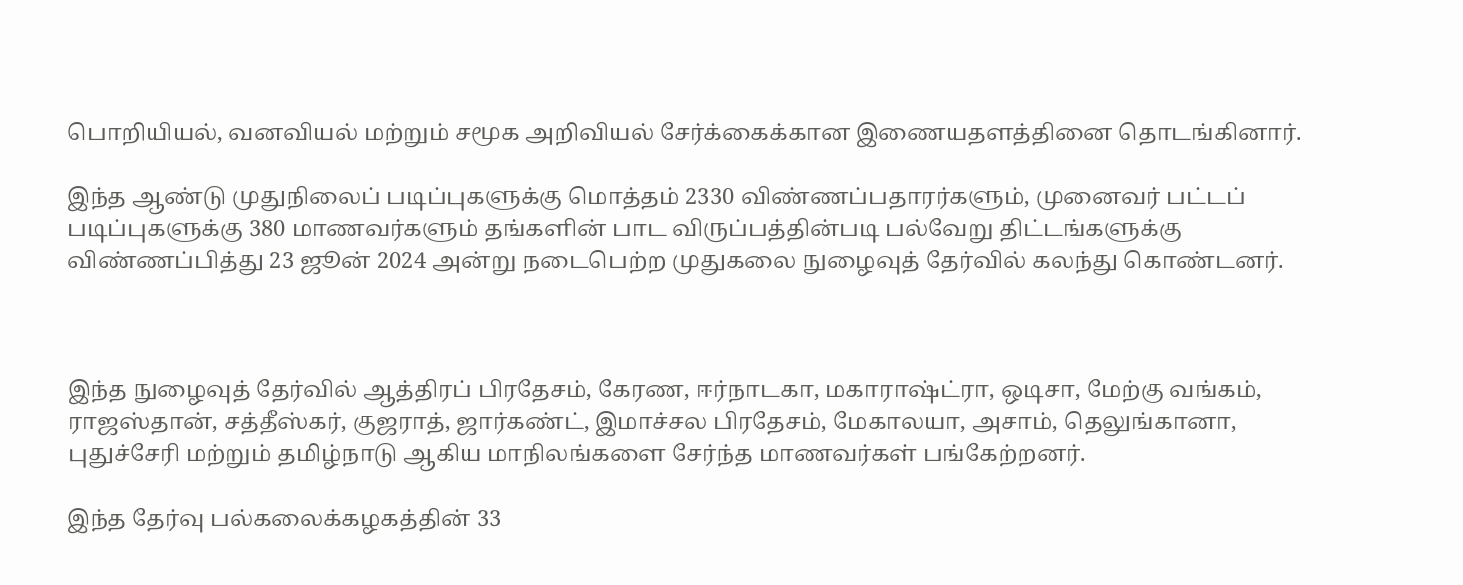பொறியியல், வனவியல் மற்றும் சமூக அறிவியல் சேர்க்கைக்கான இணையதளத்தினை தொடங்கினார்.

இந்த ஆண்டு முதுநிலைப் படிப்புகளுக்கு மொத்தம் 2330 விண்ணப்பதாரர்களும், முனைவர் பட்டப் படிப்புகளுக்கு 380 மாணவர்களும் தங்களின் பாட விருப்பத்தின்படி பல்வேறு திட்டங்களுக்கு விண்ணப்பித்து 23 ஜூன் 2024 அன்று நடைபெற்ற முதுகலை நுழைவுத் தேர்வில் கலந்து கொண்டனர்.



இந்த நுழைவுத் தேர்வில் ஆத்திரப் பிரதேசம், கேரண, ஈர்நாடகா, மகாராஷ்ட்ரா, ஒடிசா, மேற்கு வங்கம், ராஜஸ்தான், சத்தீஸ்கர், குஜராத், ஜார்கண்ட், இமாச்சல பிரதேசம், மேகாலயா, அசாம், தெலுங்கானா, புதுச்சேரி மற்றும் தமிழ்நாடு ஆகிய மாநிலங்களை சேர்ந்த மாணவர்கள் பங்கேற்றனர்.

இந்த தேர்வு பல்கலைக்கழகத்தின் 33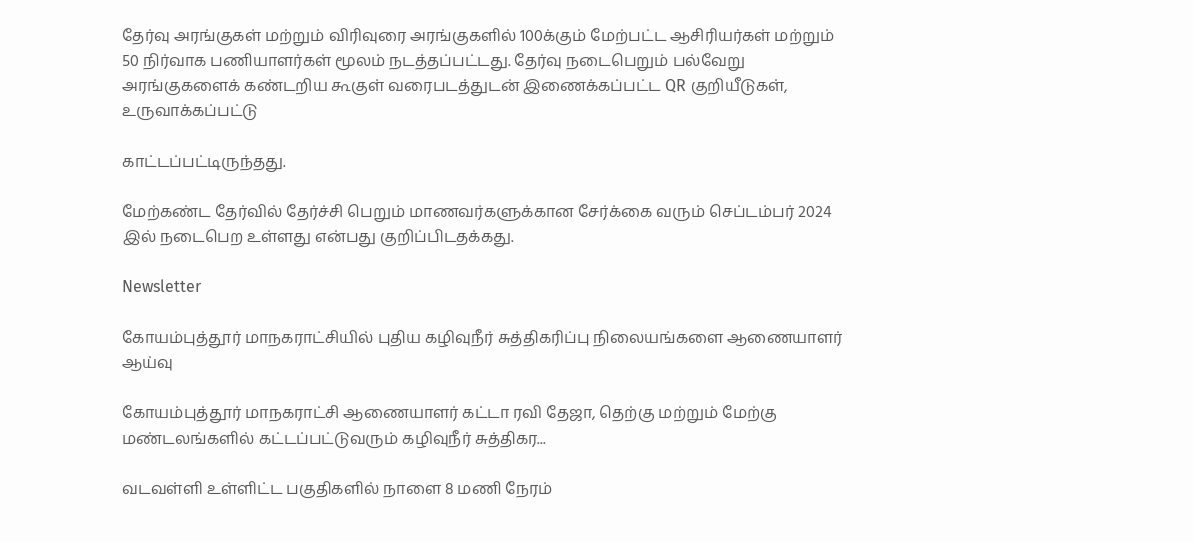தேர்வு அரங்குகள் மற்றும் விரிவுரை அரங்குகளில் 100க்கும் மேற்பட்ட ஆசிரியர்கள் மற்றும் 50 நிர்வாக பணியாளர்கள் மூலம் நடத்தப்பட்டது. தேர்வு நடைபெறும் பல்வேறு அரங்குகளைக் கண்டறிய கூகுள் வரைபடத்துடன் இணைக்கப்பட்ட QR குறியீடுகள், உருவாக்கப்பட்டு

காட்டப்பட்டிருந்தது.

மேற்கண்ட தேர்வில் தேர்ச்சி பெறும் மாணவர்களுக்கான சேர்க்கை வரும் செப்டம்பர் 2024 இல் நடைபெற உள்ளது என்பது குறிப்பிடதக்கது.

Newsletter

கோயம்புத்தூர் மாநகராட்சியில் புதிய கழிவுநீர் சுத்திகரிப்பு நிலையங்களை ஆணையாளர் ஆய்வு

கோயம்புத்தூர் மாநகராட்சி ஆணையாளர் கட்டா ரவி தேஜா, தெற்கு மற்றும் மேற்கு மண்டலங்களில் கட்டப்பட்டுவரும் கழிவுநீர் சுத்திகர...

வடவள்ளி உள்ளிட்ட பகுதிகளில் நாளை 8 மணி நேரம்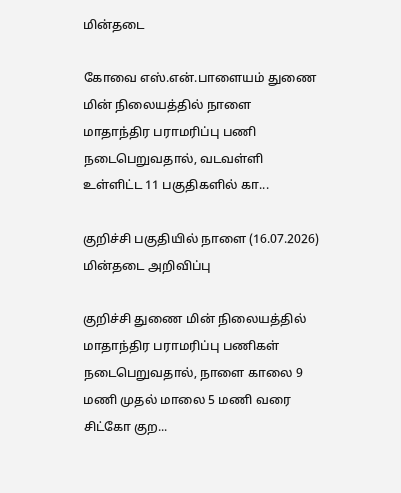மின்தடை

கோவை எஸ்.என்.பாளையம் துணை மின் நிலையத்தில் நாளை மாதாந்திர பராமரிப்பு பணி நடைபெறுவதால், வடவள்ளி உள்ளிட்ட 11 பகுதிகளில் கா...

குறிச்சி பகுதியில் நாளை (16.07.2026) மின்தடை அறிவிப்பு

குறிச்சி துணை மின் நிலையத்தில் மாதாந்திர பராமரிப்பு பணிகள் நடைபெறுவதால், நாளை காலை 9 மணி முதல் மாலை 5 மணி வரை சிட்கோ குற...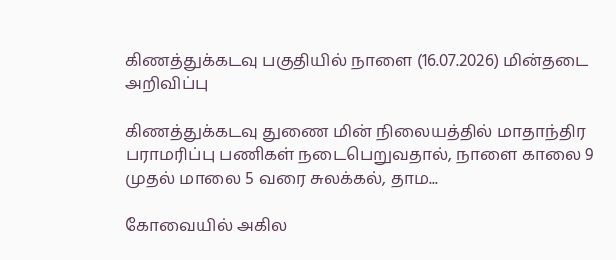கிணத்துக்கடவு பகுதியில் நாளை (16.07.2026) மின்தடை அறிவிப்பு

கிணத்துக்கடவு துணை மின் நிலையத்தில் மாதாந்திர பராமரிப்பு பணிகள் நடைபெறுவதால், நாளை காலை 9 முதல் மாலை 5 வரை சுலக்கல், தாம...

கோவையில் அகில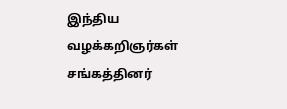இந்திய வழக்கறிஞர்கள் சங்கத்தினர்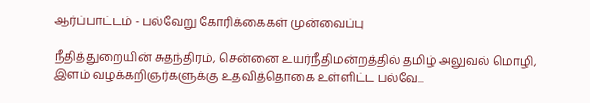ஆர்ப்பாட்டம் - பல்வேறு கோரிக்கைகள் முன்வைப்பு

நீதித்துறையின் சுதந்திரம், சென்னை உயர்நீதிமன்றத்தில் தமிழ் அலுவல் மொழி, இளம் வழக்கறிஞர்களுக்கு உதவித்தொகை உள்ளிட்ட பல்வே...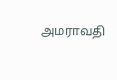அமராவதி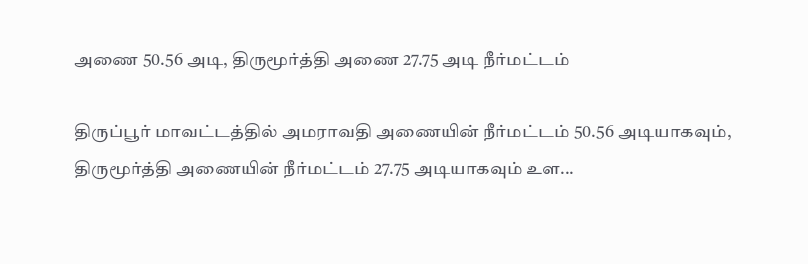அணை 50.56 அடி, திருமூர்த்தி அணை 27.75 அடி நீர்மட்டம்

திருப்பூர் மாவட்டத்தில் அமராவதி அணையின் நீர்மட்டம் 50.56 அடியாகவும், திருமூர்த்தி அணையின் நீர்மட்டம் 27.75 அடியாகவும் உள...